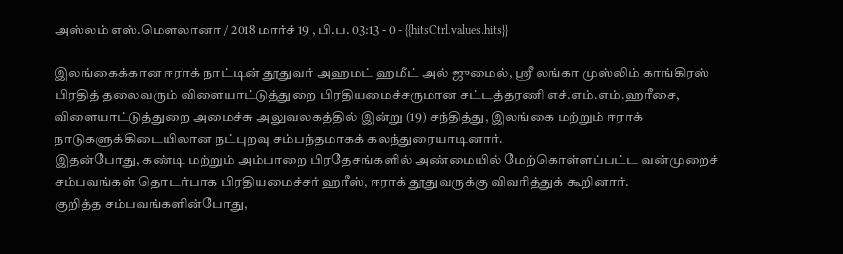அஸ்லம் எஸ்.மௌலானா / 2018 மார்ச் 19 , பி.ப. 03:13 - 0 - {{hitsCtrl.values.hits}}

இலங்கைக்கான ஈராக் நாட்டின் தூதுவர் அஹமட் ஹமீட் அல் ஜுமைல், ஸ்ரீ லங்கா முஸ்லிம் காங்கிரஸ் பிரதித் தலைவரும் விளையாட்டுத்துறை பிரதியமைச்சருமான சட்டத்தரணி எச்.எம்.எம்.ஹரீசை, விளையாட்டுத்துறை அமைச்சு அலுவலகத்தில் இன்று (19) சந்தித்து, இலங்கை மற்றும் ஈராக் நாடுகளுக்கிடையிலான நட்புறவு சம்பந்தமாகக் கலந்துரையாடினார்.
இதன்போது, கண்டி மற்றும் அம்பாறை பிரதேசங்களில் அண்மையில் மேற்கொள்ளப்பட்ட வன்முறைச் சம்பவங்கள் தொடர்பாக பிரதியமைச்சர் ஹரீஸ், ஈராக் தூதுவருக்கு விவரித்துக் கூறினார்.
குறித்த சம்பவங்களின்போது,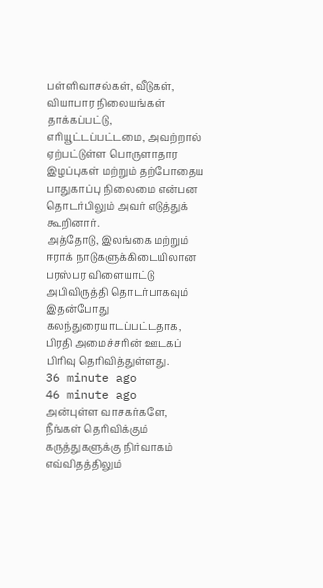பள்ளிவாசல்கள், வீடுகள், வியாபார நிலையங்கள் தாக்கப்பட்டு, எரியூட்டப்பட்டமை, அவற்றால் ஏற்பட்டுள்ள பொருளாதார இழப்புகள் மற்றும் தற்போதைய பாதுகாப்பு நிலைமை என்பன தொடர்பிலும் அவர் எடுத்துக் கூறினார்.
அத்தோடு, இலங்கை மற்றும் ஈராக் நாடுகளுக்கிடையிலான பரஸ்பர விளையாட்டு அபிவிருத்தி தொடர்பாகவும் இதன்போது கலந்துரையாடப்பட்டதாக, பிரதி அமைச்சரின் ஊடகப் பிரிவு தெரிவித்துள்ளது.
36 minute ago
46 minute ago
அன்புள்ள வாசகர்களே,
நீங்கள் தெரிவிக்கும் கருத்துகளுக்கு நிர்வாகம் எவ்விதத்திலும்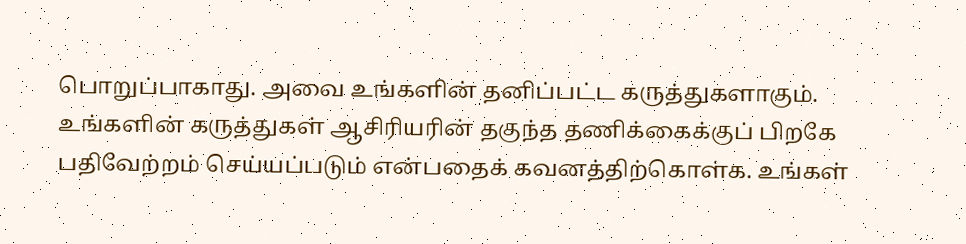பொறுப்பாகாது. அவை உங்களின் தனிப்பட்ட கருத்துகளாகும். உங்களின் கருத்துகள் ஆசிரியரின் தகுந்த தணிக்கைக்குப் பிறகே பதிவேற்றம் செய்யப்படும் என்பதைக் கவனத்திற்கொள்க. உங்கள்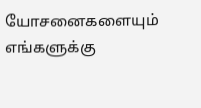யோசனைகளையும் எங்களுக்கு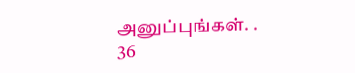அனுப்புங்கள். .
36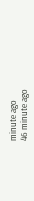minute ago
46 minute ago